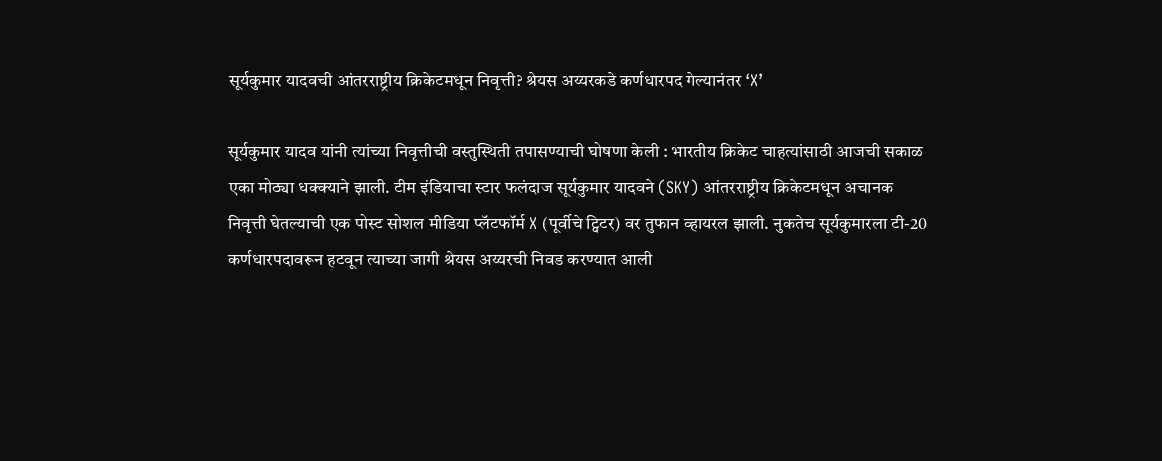सूर्यकुमार यादवची आंतरराष्ट्रीय क्रिकेटमधून निवृत्ती? श्रेयस अय्यरकडे कर्णधारपद गेल्यानंतर ‘X’

सूर्यकुमार यादव यांनी त्यांच्या निवृत्तीची वस्तुस्थिती तपासण्याची घोषणा केली : भारतीय क्रिकेट चाहत्यांसाठी आजची सकाळ एका मोठ्या धक्क्याने झाली. टीम इंडियाचा स्टार फलंदाज सूर्यकुमार यादवने (SKY) आंतरराष्ट्रीय क्रिकेटमधून अचानक निवृत्ती घेतल्याची एक पोस्ट सोशल मीडिया प्लॅटफॉर्म X (पूर्वीचे ट्विटर) वर तुफान व्हायरल झाली. नुकतेच सूर्यकुमारला टी-20 कर्णधारपदावरून हटवून त्याच्या जागी श्रेयस अय्यरची निवड करण्यात आली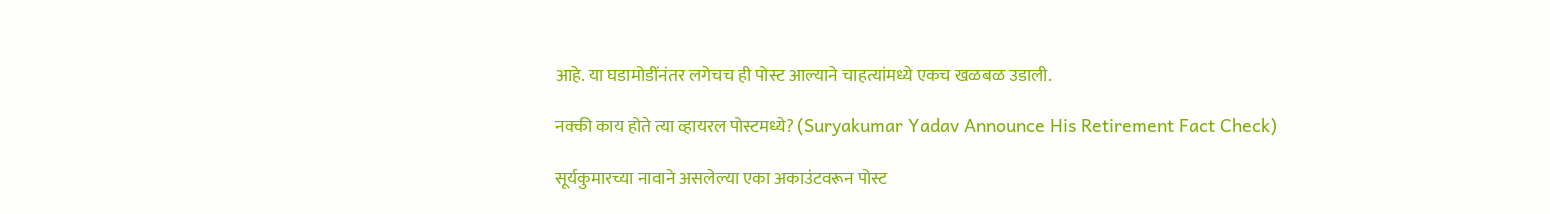आहे. या घडामोडींनंतर लगेचच ही पोस्ट आल्याने चाहत्यांमध्ये एकच खळबळ उडाली.

नक्की काय होते त्या व्हायरल पोस्टमध्ये? (Suryakumar Yadav Announce His Retirement Fact Check)

सूर्यकुमारच्या नावाने असलेल्या एका अकाउंटवरून पोस्ट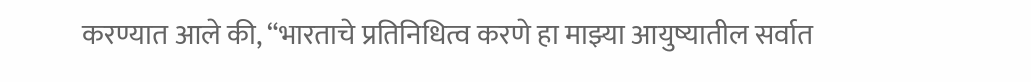करण्यात आले की, “भारताचे प्रतिनिधित्व करणे हा माझ्या आयुष्यातील सर्वात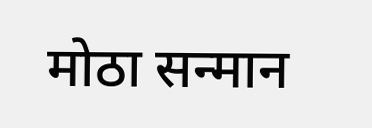मोठा सन्मान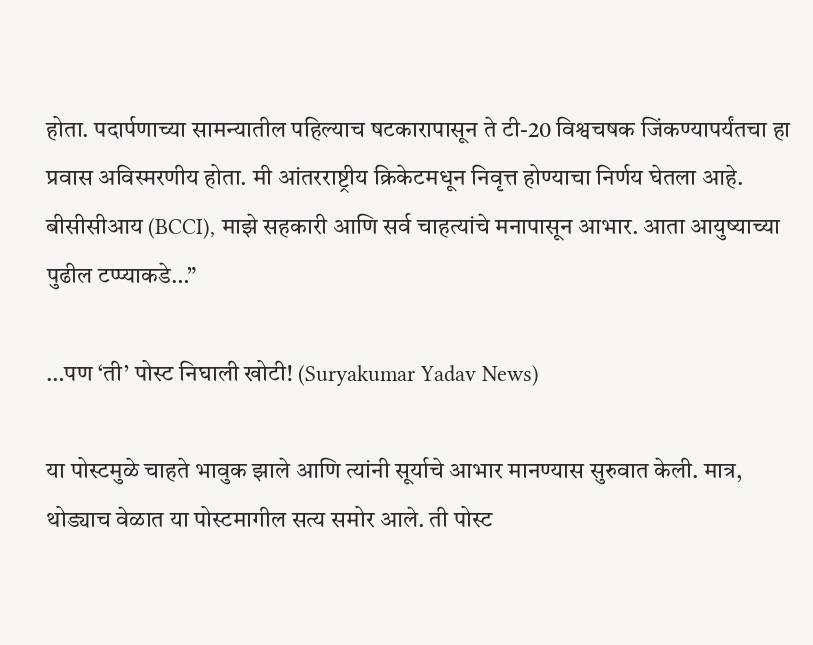होता. पदार्पणाच्या सामन्यातील पहिल्याच षटकारापासून ते टी-20 विश्वचषक जिंकण्यापर्यंतचा हा प्रवास अविस्मरणीय होता. मी आंतरराष्ट्रीय क्रिकेटमधून निवृत्त होण्याचा निर्णय घेतला आहे. बीसीसीआय (BCCI), माझे सहकारी आणि सर्व चाहत्यांचे मनापासून आभार. आता आयुष्याच्या पुढील टप्प्याकडे…”

…पण ‘ती’ पोस्ट निघाली खोटी! (Suryakumar Yadav News)

या पोस्टमुळे चाहते भावुक झाले आणि त्यांनी सूर्याचे आभार मानण्यास सुरुवात केली. मात्र, थोड्याच वेळात या पोस्टमागील सत्य समोर आले. ती पोस्ट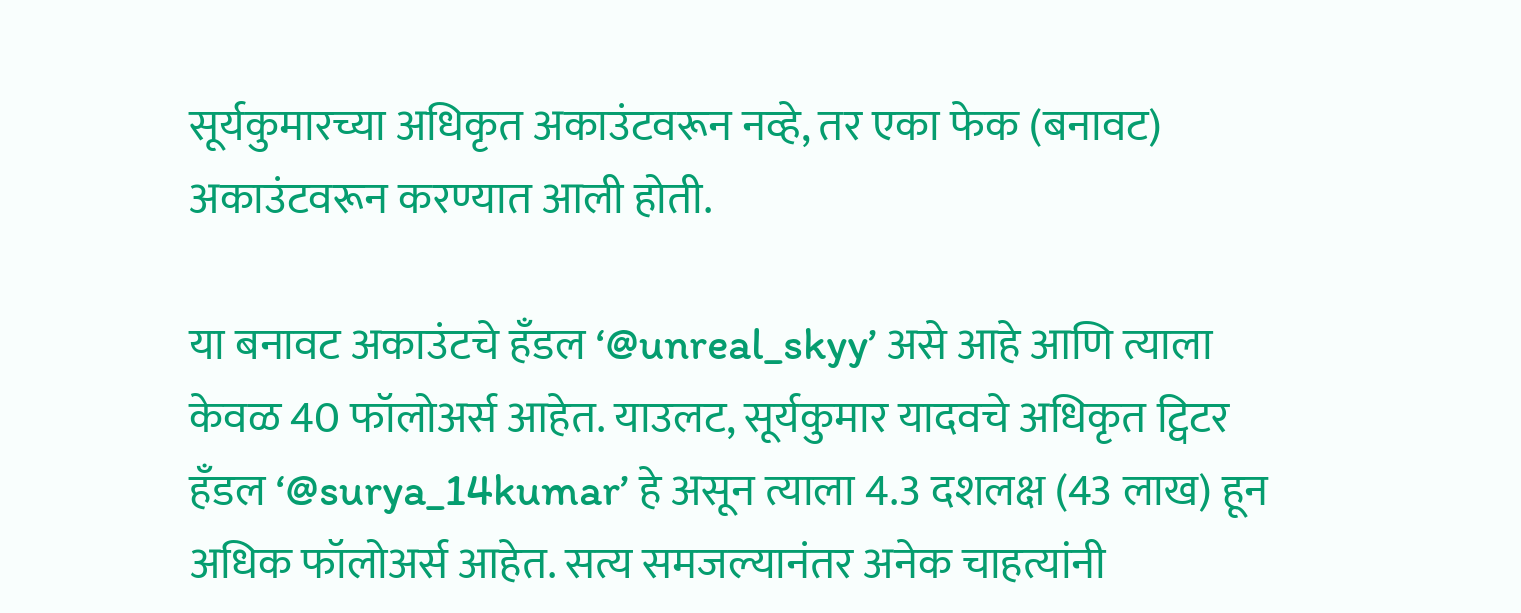सूर्यकुमारच्या अधिकृत अकाउंटवरून नव्हे, तर एका फेक (बनावट) अकाउंटवरून करण्यात आली होती.

या बनावट अकाउंटचे हँडल ‘@unreal_skyy’ असे आहे आणि त्याला केवळ 40 फॉलोअर्स आहेत. याउलट, सूर्यकुमार यादवचे अधिकृत ट्विटर हँडल ‘@surya_14kumar’ हे असून त्याला 4.3 दशलक्ष (43 लाख) हून अधिक फॉलोअर्स आहेत. सत्य समजल्यानंतर अनेक चाहत्यांनी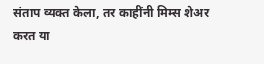संताप व्यक्त केला, तर काहींनी मिम्स शेअर करत या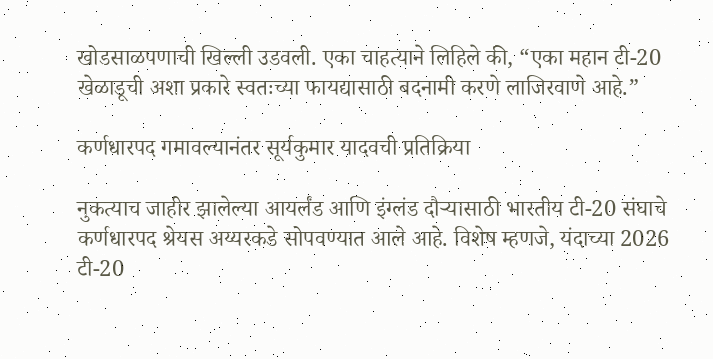खोडसाळपणाची खिल्ली उडवली. एका चाहत्याने लिहिले की, “एका महान टी-20 खेळाडूची अशा प्रकारे स्वतःच्या फायद्यासाठी बदनामी करणे लाजिरवाणे आहे.”

कर्णधारपद गमावल्यानंतर सूर्यकुमार यादवची प्रतिक्रिया

नुकत्याच जाहीर झालेल्या आयर्लंड आणि इंग्लंड दौऱ्यासाठी भारतीय टी-20 संघाचे कर्णधारपद श्रेयस अय्यरकडे सोपवण्यात आले आहे. विशेष म्हणजे, यंदाच्या 2026 टी-20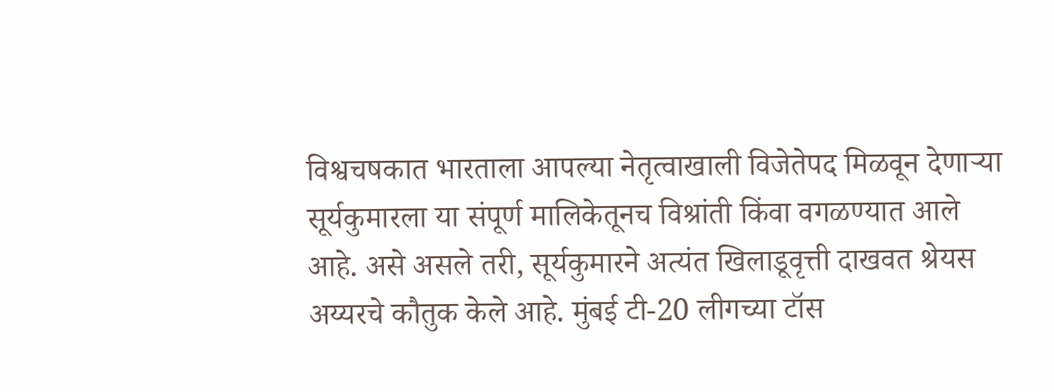विश्वचषकात भारताला आपल्या नेतृत्वाखाली विजेतेपद मिळवून देणाऱ्या सूर्यकुमारला या संपूर्ण मालिकेतूनच विश्रांती किंवा वगळण्यात आले आहे. असे असले तरी, सूर्यकुमारने अत्यंत खिलाडूवृत्ती दाखवत श्रेयस अय्यरचे कौतुक केले आहे. मुंबई टी-20 लीगच्या टॉस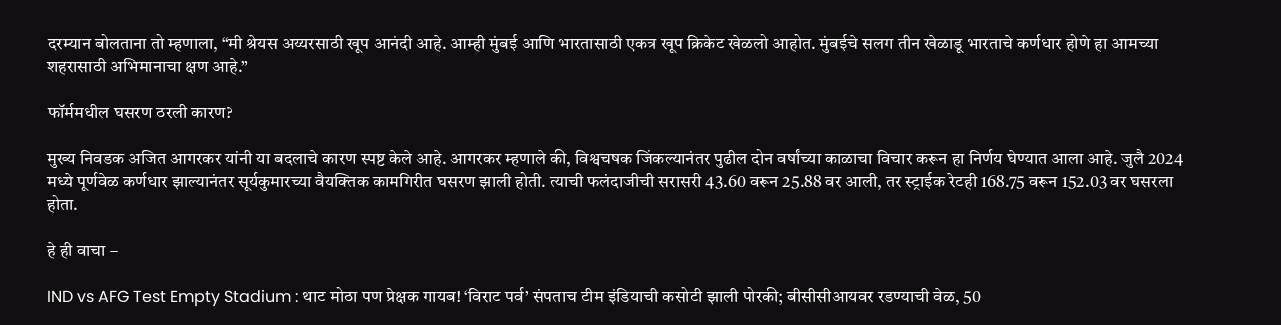दरम्यान बोलताना तो म्हणाला, “मी श्रेयस अय्यरसाठी खूप आनंदी आहे. आम्ही मुंबई आणि भारतासाठी एकत्र खूप क्रिकेट खेळलो आहोत. मुंबईचे सलग तीन खेळाडू भारताचे कर्णधार होणे हा आमच्या शहरासाठी अभिमानाचा क्षण आहे.”

फॉर्ममधील घसरण ठरली कारण?

मुख्य निवडक अजित आगरकर यांनी या बदलाचे कारण स्पष्ट केले आहे. आगरकर म्हणाले की, विश्वचषक जिंकल्यानंतर पुढील दोन वर्षांच्या काळाचा विचार करून हा निर्णय घेण्यात आला आहे. जुलै 2024 मध्ये पूर्णवेळ कर्णधार झाल्यानंतर सूर्यकुमारच्या वैयक्तिक कामगिरीत घसरण झाली होती. त्याची फलंदाजीची सरासरी 43.60 वरून 25.88 वर आली, तर स्ट्राईक रेटही 168.75 वरून 152.03 वर घसरला होता.

हे ही वाचा –

IND vs AFG Test Empty Stadium : थाट मोठा पण प्रेक्षक गायब! ‘विराट पर्व’ संपताच टीम इंडियाची कसोटी झाली पोरकी; बीसीसीआयवर रडण्याची वेळ, 50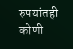रुपयांतही कोणी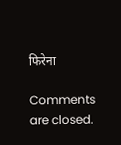फिरेना

Comments are closed.